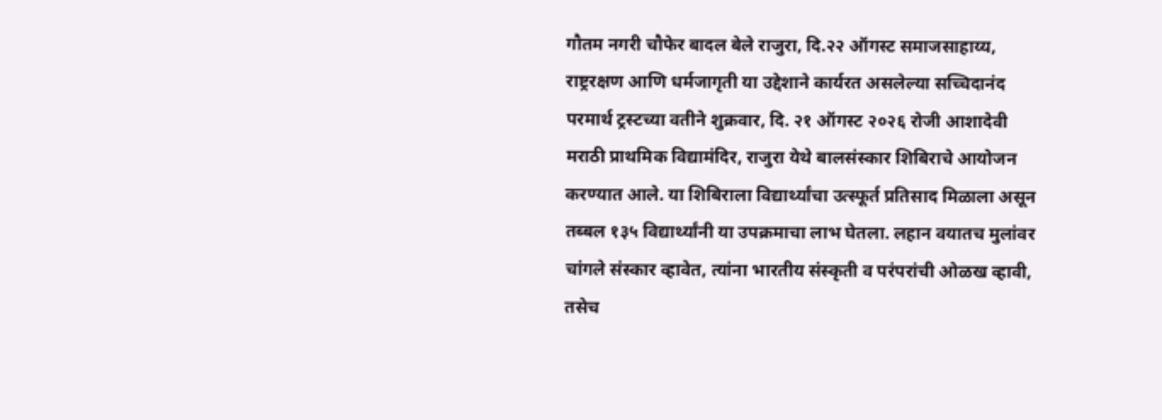गौतम नगरी चौफेर बादल बेले राजुरा, दि.२२ ऑगस्ट समाजसाहाय्य, राष्ट्ररक्षण आणि धर्मजागृती या उद्देशाने कार्यरत असलेल्या सच्चिदानंद परमार्थ ट्रस्टच्या वतीने शुक्रवार, दि. २१ ऑगस्ट २०२६ रोजी आशादेवी मराठी प्राथमिक विद्यामंदिर, राजुरा येथे बालसंस्कार शिबिराचे आयोजन करण्यात आले. या शिबिराला विद्यार्थ्यांचा उत्स्फूर्त प्रतिसाद मिळाला असून तब्बल १३५ विद्यार्थ्यांनी या उपक्रमाचा लाभ घेतला. लहान वयातच मुलांवर चांगले संस्कार व्हावेत, त्यांना भारतीय संस्कृती व परंपरांची ओळख व्हावी, तसेच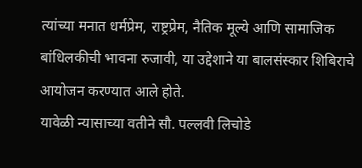त्यांच्या मनात धर्मप्रेम, राष्ट्रप्रेम, नैतिक मूल्ये आणि सामाजिक बांधिलकीची भावना रुजावी, या उद्देशाने या बालसंस्कार शिबिराचे आयोजन करण्यात आले होते.
यावेळी न्यासाच्या वतीने सौ. पल्लवी लिचोडे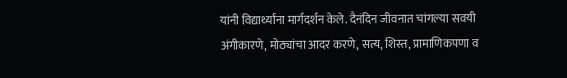यांनी विद्यार्थ्यांना मार्गदर्शन केले. दैनंदिन जीवनात चांगल्या सवयी अंगीकारणे, मोठ्यांचा आदर करणे, सत्य, शिस्त, प्रामाणिकपणा व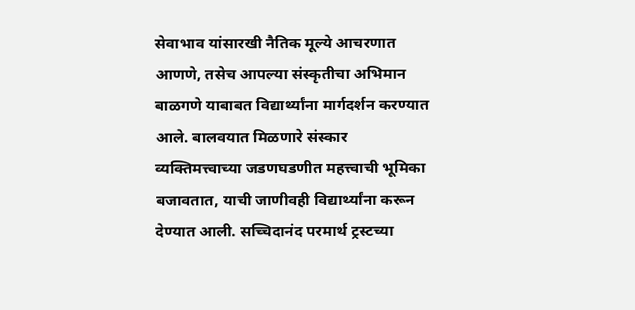सेवाभाव यांसारखी नैतिक मूल्ये आचरणात आणणे, तसेच आपल्या संस्कृतीचा अभिमान बाळगणे याबाबत विद्यार्थ्यांना मार्गदर्शन करण्यात आले. बालवयात मिळणारे संस्कार व्यक्तिमत्त्वाच्या जडणघडणीत महत्त्वाची भूमिका बजावतात, याची जाणीवही विद्यार्थ्यांना करून देण्यात आली. सच्चिदानंद परमार्थ ट्रस्टच्या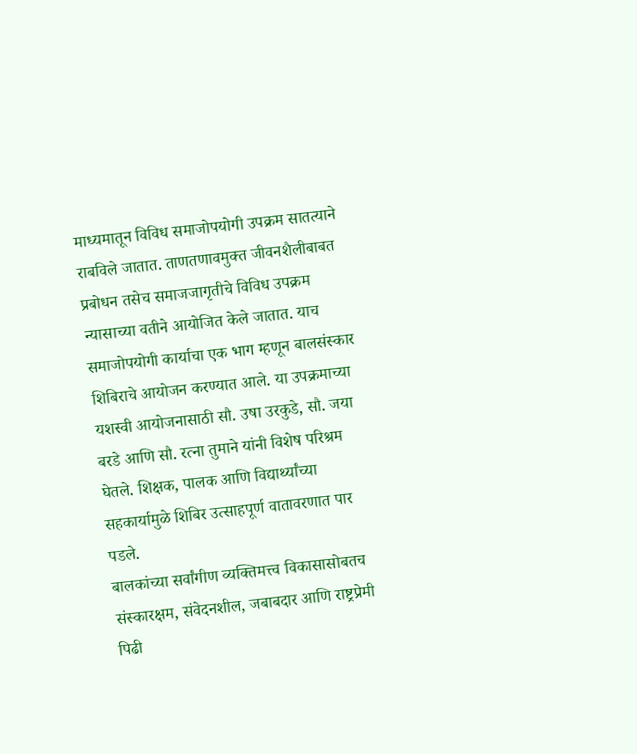माध्यमातून विविध समाजोपयोगी उपक्रम सातत्याने राबविले जातात. ताणतणावमुक्त जीवनशैलीबाबत प्रबोधन तसेच समाजजागृतीचे विविध उपक्रम न्यासाच्या वतीने आयोजित केले जातात. याच समाजोपयोगी कार्याचा एक भाग म्हणून बालसंस्कार शिबिराचे आयोजन करण्यात आले. या उपक्रमाच्या यशस्वी आयोजनासाठी सौ. उषा उरकुडे, सौ. जया बरडे आणि सौ. रत्ना तुमाने यांनी विशेष परिश्रम घेतले. शिक्षक, पालक आणि विद्यार्थ्यांच्या सहकार्यामुळे शिबिर उत्साहपूर्ण वातावरणात पार पडले.
बालकांच्या सर्वांगीण व्यक्तिमत्त्व विकासासोबतच संस्कारक्षम, संवेदनशील, जबाबदार आणि राष्ट्रप्रेमी पिढी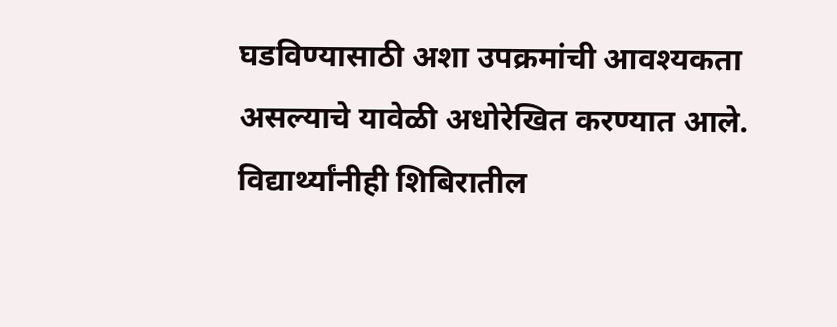घडविण्यासाठी अशा उपक्रमांची आवश्यकता असल्याचे यावेळी अधोरेखित करण्यात आले. विद्यार्थ्यांनीही शिबिरातील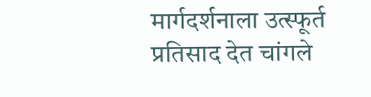मार्गदर्शनाला उत्स्फूर्त प्रतिसाद देत चांगले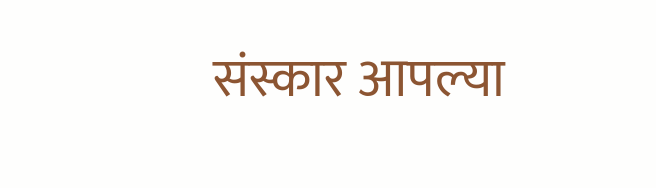संस्कार आपल्या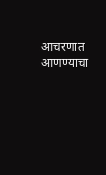आचरणात आणण्याचा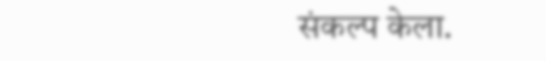संकल्प केला.